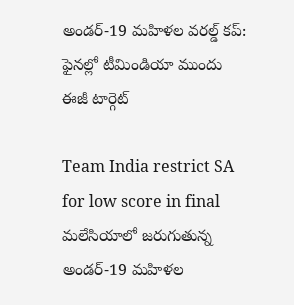అండర్-19 మహిళల వరల్డ్ కప్: ఫైనల్లో టీమిండియా ముందు ఈజీ టార్గెట్

Team India restrict SA for low score in final
మలేసియాలో జరుగుతున్న అండర్-19 మహిళల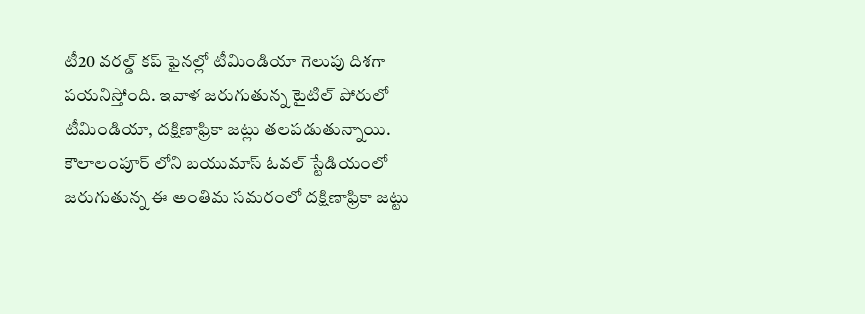టీ20 వరల్డ్ కప్ ఫైనల్లో టీమిండియా గెలుపు దిశగా పయనిస్తోంది. ఇవాళ జరుగుతున్న టైటిల్ పోరులో టీమిండియా, దక్షిణాఫ్రికా జట్లు తలపడుతున్నాయి. కౌలాలంపూర్ లోని బయుమాస్ ఓవల్ స్టేడియంలో జరుగుతున్న ఈ అంతిమ సమరంలో దక్షిణాఫ్రికా జట్టు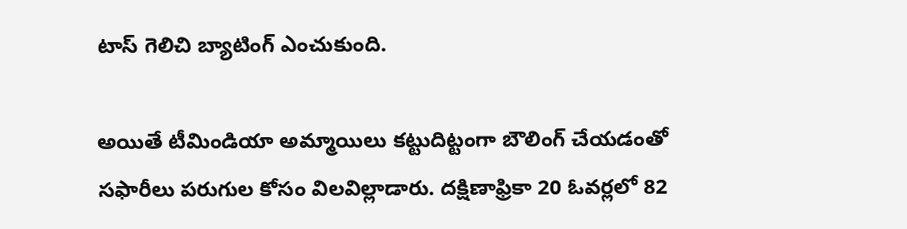టాస్ గెలిచి బ్యాటింగ్ ఎంచుకుంది.

అయితే టీమిండియా అమ్మాయిలు కట్టుదిట్టంగా బౌలింగ్ చేయడంతో సఫారీలు పరుగుల కోసం విలవిల్లాడారు. దక్షిణాఫ్రికా 20 ఓవర్లలో 82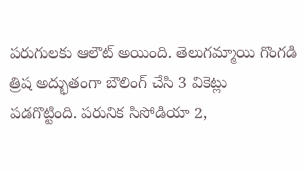పరుగులకు ఆలౌట్ అయింది. తెలుగమ్మాయి గొంగడి త్రిష అద్భుతంగా బౌలింగ్ చేసి 3 వికెట్లు పడగొట్టింది. పరునిక సిసోడియా 2,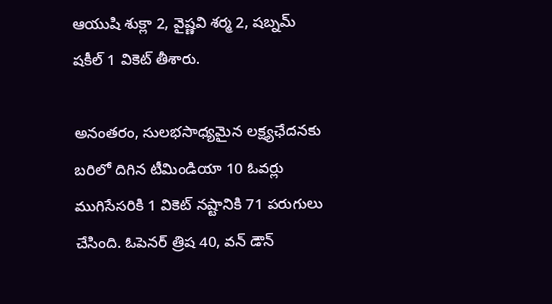ఆయుషి శుక్లా 2, వైష్ణవి శర్మ 2, షబ్నమ్ షకీల్ 1 వికెట్ తీశారు.

అనంతరం, సులభసాధ్యమైన లక్ష్యఛేదనకు బరిలో దిగిన టీమిండియా 10 ఓవర్లు ముగిసేసరికి 1 వికెట్ నష్టానికి 71 పరుగులు చేసింది. ఓపెనర్ త్రిష 40, వన్ డౌన్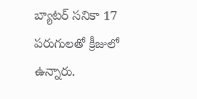బ్యాటర్ సనికా 17 పరుగులతో క్రీజులో ఉన్నారు.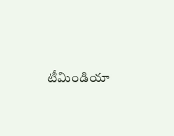టీమిండియా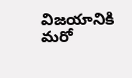విజయానికి మరో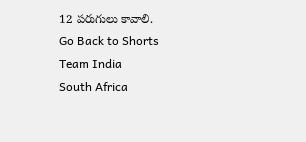12 పరుగులు కావాలి.
Go Back to Shorts
Team India
South Africa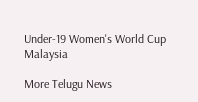Under-19 Women's World Cup
Malaysia

More Telugu News